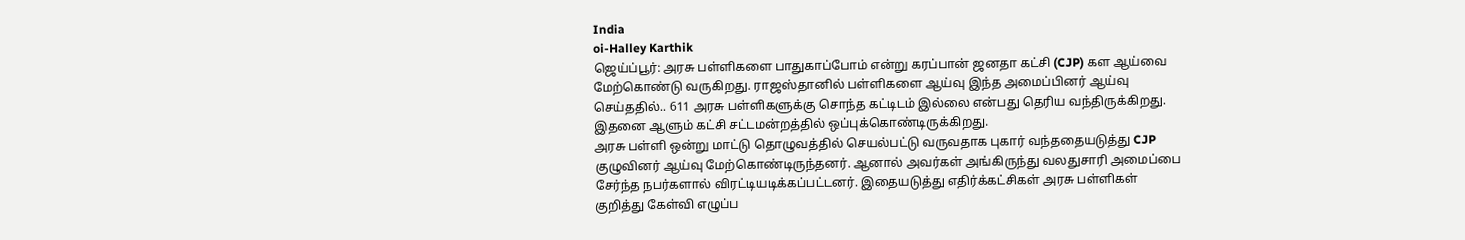India
oi-Halley Karthik
ஜெய்ப்பூர்: அரசு பள்ளிகளை பாதுகாப்போம் என்று கரப்பான் ஜனதா கட்சி (CJP) கள ஆய்வை மேற்கொண்டு வருகிறது. ராஜஸ்தானில் பள்ளிகளை ஆய்வு இந்த அமைப்பினர் ஆய்வு செய்ததில்.. 611 அரசு பள்ளிகளுக்கு சொந்த கட்டிடம் இல்லை என்பது தெரிய வந்திருக்கிறது. இதனை ஆளும் கட்சி சட்டமன்றத்தில் ஒப்புக்கொண்டிருக்கிறது.
அரசு பள்ளி ஒன்று மாட்டு தொழுவத்தில் செயல்பட்டு வருவதாக புகார் வந்ததையடுத்து CJP குழுவினர் ஆய்வு மேற்கொண்டிருந்தனர். ஆனால் அவர்கள் அங்கிருந்து வலதுசாரி அமைப்பை சேர்ந்த நபர்களால் விரட்டியடிக்கப்பட்டனர். இதையடுத்து எதிர்க்கட்சிகள் அரசு பள்ளிகள் குறித்து கேள்வி எழுப்ப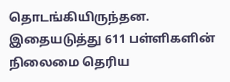தொடங்கியிருந்தன. இதையடுத்து 611 பள்ளிகளின் நிலைமை தெரிய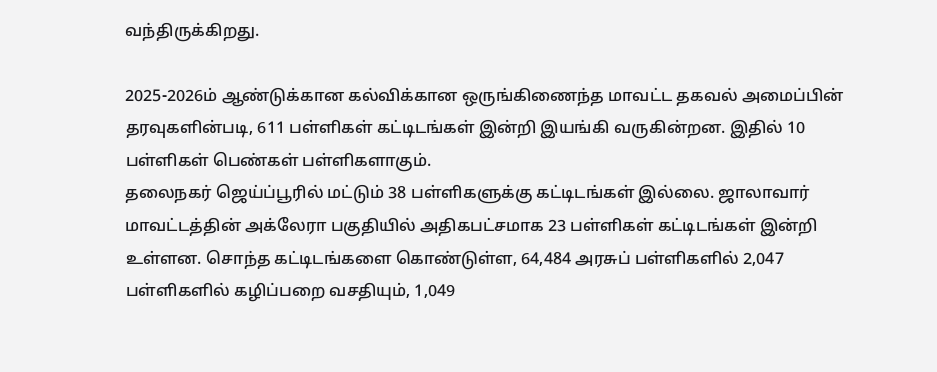வந்திருக்கிறது.

2025-2026ம் ஆண்டுக்கான கல்விக்கான ஒருங்கிணைந்த மாவட்ட தகவல் அமைப்பின் தரவுகளின்படி, 611 பள்ளிகள் கட்டிடங்கள் இன்றி இயங்கி வருகின்றன. இதில் 10 பள்ளிகள் பெண்கள் பள்ளிகளாகும்.
தலைநகர் ஜெய்ப்பூரில் மட்டும் 38 பள்ளிகளுக்கு கட்டிடங்கள் இல்லை. ஜாலாவார் மாவட்டத்தின் அக்லேரா பகுதியில் அதிகபட்சமாக 23 பள்ளிகள் கட்டிடங்கள் இன்றி உள்ளன. சொந்த கட்டிடங்களை கொண்டுள்ள, 64,484 அரசுப் பள்ளிகளில் 2,047 பள்ளிகளில் கழிப்பறை வசதியும், 1,049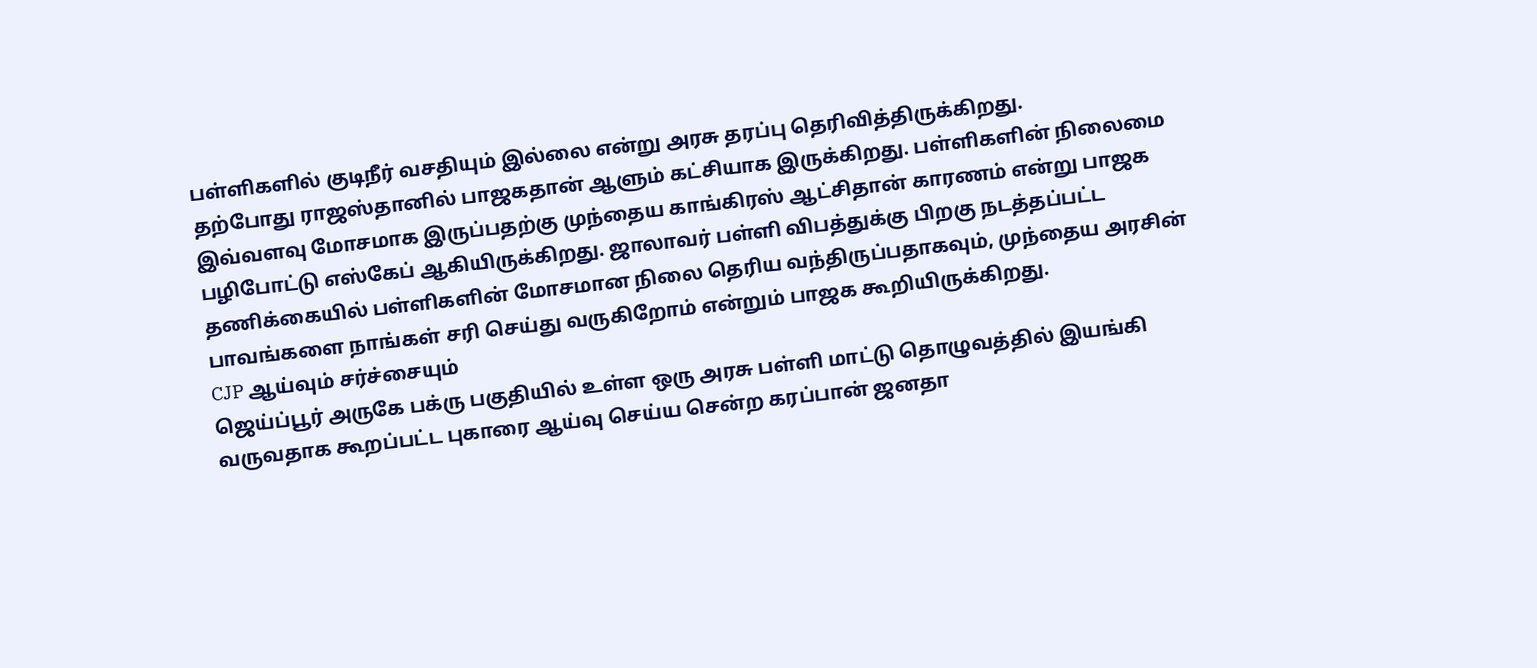பள்ளிகளில் குடிநீர் வசதியும் இல்லை என்று அரசு தரப்பு தெரிவித்திருக்கிறது.
தற்போது ராஜஸ்தானில் பாஜகதான் ஆளும் கட்சியாக இருக்கிறது. பள்ளிகளின் நிலைமை இவ்வளவு மோசமாக இருப்பதற்கு முந்தைய காங்கிரஸ் ஆட்சிதான் காரணம் என்று பாஜக பழிபோட்டு எஸ்கேப் ஆகியிருக்கிறது. ஜாலாவர் பள்ளி விபத்துக்கு பிறகு நடத்தப்பட்ட தணிக்கையில் பள்ளிகளின் மோசமான நிலை தெரிய வந்திருப்பதாகவும், முந்தைய அரசின் பாவங்களை நாங்கள் சரி செய்து வருகிறோம் என்றும் பாஜக கூறியிருக்கிறது.
CJP ஆய்வும் சர்ச்சையும்
ஜெய்ப்பூர் அருகே பக்ரு பகுதியில் உள்ள ஒரு அரசு பள்ளி மாட்டு தொழுவத்தில் இயங்கி வருவதாக கூறப்பட்ட புகாரை ஆய்வு செய்ய சென்ற கரப்பான் ஜனதா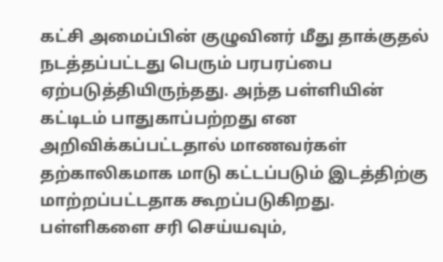கட்சி அமைப்பின் குழுவினர் மீது தாக்குதல் நடத்தப்பட்டது பெரும் பரபரப்பை ஏற்படுத்தியிருந்தது. அந்த பள்ளியின் கட்டிடம் பாதுகாப்பற்றது என அறிவிக்கப்பட்டதால் மாணவர்கள் தற்காலிகமாக மாடு கட்டப்படும் இடத்திற்கு மாற்றப்பட்டதாக கூறப்படுகிறது.
பள்ளிகளை சரி செய்யவும்,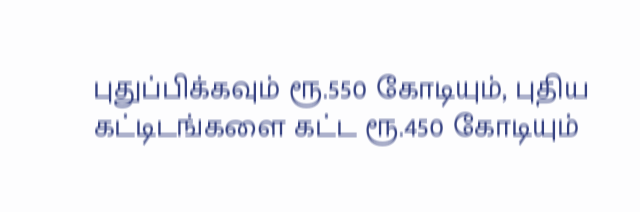புதுப்பிக்கவும் ரூ.550 கோடியும், புதிய கட்டிடங்களை கட்ட ரூ.450 கோடியும்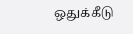ஒதுக்கீடு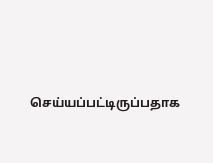செய்யப்பட்டிருப்பதாக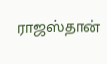ராஜஸ்தான்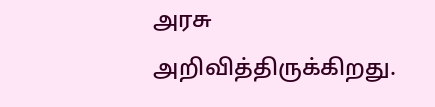அரசு அறிவித்திருக்கிறது.